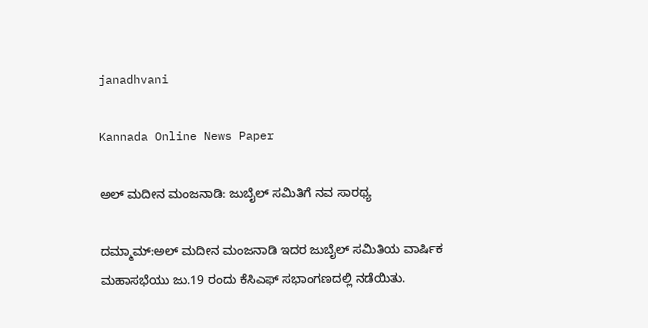janadhvani

Kannada Online News Paper

ಅಲ್ ಮದೀನ ಮಂಜನಾಡಿ: ಜುಬೈಲ್ ಸಮಿತಿಗೆ ನವ ಸಾರಥ್ಯ

ದಮ್ಮಾಮ್:ಅಲ್ ಮದೀನ ಮಂಜನಾಡಿ ಇದರ ಜುಬೈಲ್ ಸಮಿತಿಯ ವಾರ್ಷಿಕ ಮಹಾಸಭೆಯು ಜು.19 ರಂದು ಕೆಸಿಎಫ್ ಸಭಾಂಗಣದಲ್ಲಿ ನಡೆಯಿತು.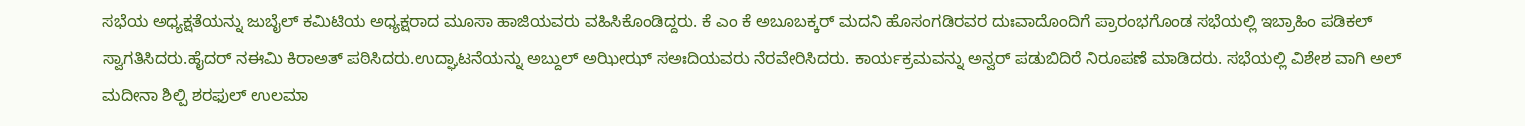ಸಭೆಯ ಅಧ್ಯಕ್ಷತೆಯನ್ನು ಜುಬೈಲ್ ಕಮಿಟಿಯ ಅಧ್ಯಕ್ಷರಾದ ಮೂಸಾ ಹಾಜಿಯವರು ವಹಿಸಿಕೊಂಡಿದ್ದರು. ಕೆ ಎಂ ಕೆ ಅಬೂಬಕ್ಕರ್ ಮದನಿ ಹೊಸಂಗಡಿರವರ ದುಃವಾದೊಂದಿಗೆ ಪ್ರಾರಂಭಗೊಂಡ ಸಭೆಯಲ್ಲಿ ಇಬ್ರಾಹಿಂ ಪಡಿಕಲ್ ಸ್ವಾಗತಿಸಿದರು.ಹೈದರ್ ನಈಮಿ ಕಿರಾಅತ್ ಪಠಿಸಿದರು.ಉದ್ಘಾಟನೆಯನ್ನು ಅಬ್ದುಲ್ ಅಝೀಝ್ ಸಅಃದಿಯವರು ನೆರವೇರಿಸಿದರು. ಕಾರ್ಯಕ್ರಮವನ್ನು ಅನ್ವರ್ ಪಡುಬಿದಿರೆ ನಿರೂಪಣೆ ಮಾಡಿದರು. ಸಭೆಯಲ್ಲಿ ವಿಶೇಶ ವಾಗಿ ಅಲ್ ಮದೀನಾ ಶಿಲ್ಪಿ ಶರಫುಲ್ ಉಲಮಾ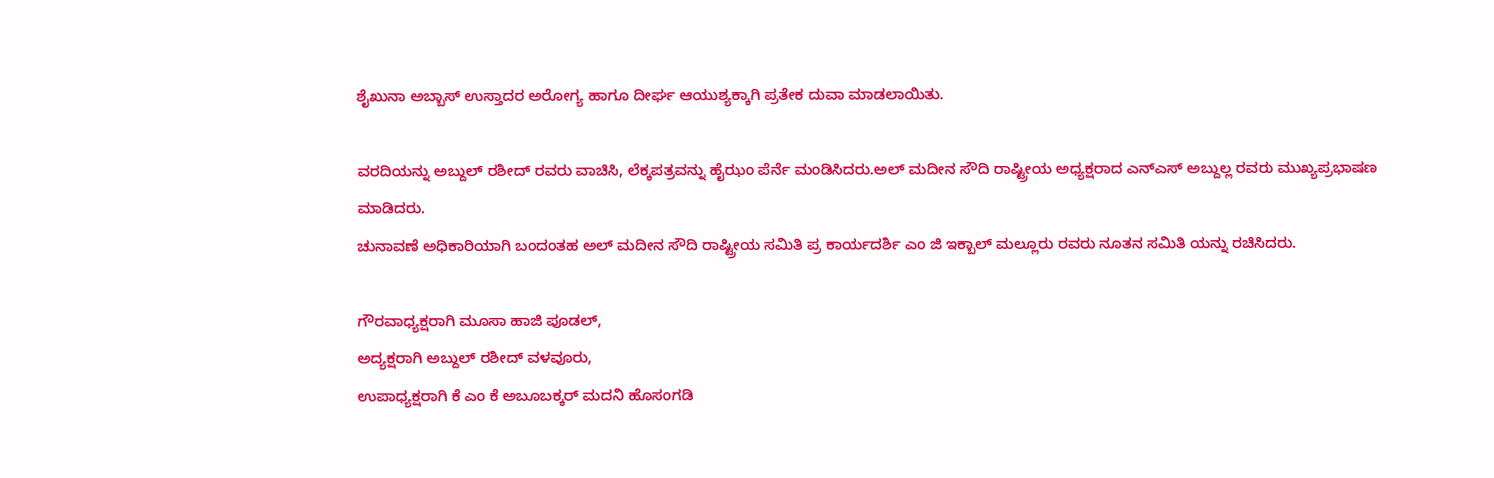ಶೈಖುನಾ ಅಬ್ಬಾಸ್ ಉಸ್ತಾದರ ಅರೋಗ್ಯ ಹಾಗೂ ದೀರ್ಘ ಆಯುಶ್ಯಕ್ಕಾಗಿ ಪ್ರತೇಕ ದುವಾ ಮಾಡಲಾಯಿತು.

ವರದಿಯನ್ನು ಅಬ್ದುಲ್ ರಶೀದ್ ರವರು ವಾಚಿಸಿ, ಲೆಕ್ಕಪತ್ರವನ್ನು ಹೈಝಂ ಪೆರ್ನೆ ಮಂಡಿಸಿದರು.ಅಲ್ ಮದೀನ ಸೌದಿ ರಾಷ್ಟ್ರೀಯ ಅಧ್ಯಕ್ಷರಾದ ಎನ್ಎಸ್ ಅಬ್ದುಲ್ಲ ರವರು ಮುಖ್ಯಪ್ರಭಾಷಣ ಮಾಡಿದರು.
ಚುನಾವಣೆ ಅಧಿಕಾರಿಯಾಗಿ ಬಂದಂತಹ ಅಲ್ ಮದೀನ ಸೌದಿ ರಾಷ್ಟ್ರೀಯ ಸಮಿತಿ ಪ್ರ ಕಾರ್ಯದರ್ಶಿ ಎಂ ಜಿ ಇಕ್ಬಾಲ್ ಮಲ್ಲೂರು ರವರು ನೂತನ ಸಮಿತಿ ಯನ್ನು ರಚಿಸಿದರು.

ಗೌರವಾಧ್ಯಕ್ಷರಾಗಿ ಮೂಸಾ ಹಾಜಿ ಪೂಡಲ್,
ಅದ್ಯಕ್ಷರಾಗಿ ಅಬ್ದುಲ್ ರಶೀದ್ ವಳವೂರು,
ಉಪಾಧ್ಯಕ್ಷರಾಗಿ ಕೆ ಎಂ ಕೆ ಅಬೂಬಕ್ಕರ್ ಮದನಿ ಹೊಸಂಗಡಿ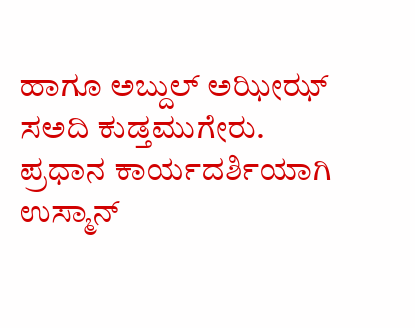ಹಾಗೂ ಅಬ್ದುಲ್ ಅಝೀಝ್ ಸಅದಿ ಕುಡ್ತಮುಗೇರು.
ಪ್ರಧಾನ ಕಾರ್ಯದರ್ಶಿಯಾಗಿ ಉಸ್ಮಾನ್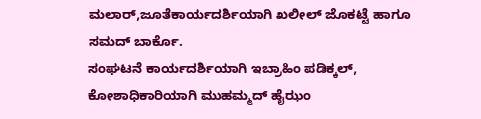ಮಲಾರ್,ಜೂತೆಕಾರ್ಯದರ್ಶಿಯಾಗಿ ಖಲೀಲ್ ಜೊಕಟ್ಟೆ ಹಾಗೂ ಸಮದ್ ಬಾರ್ಕೊ.
ಸಂಘಟನೆ ಕಾರ್ಯದರ್ಶಿಯಾಗಿ ಇಬ್ರಾಹಿಂ ಪಡಿಕ್ಕಲ್, ಕೋಶಾಧಿಕಾರಿಯಾಗಿ ಮುಹಮ್ಮದ್ ಹೈಝಂ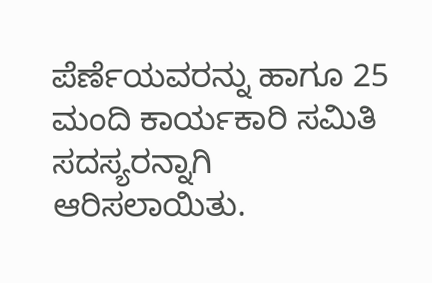ಪೆರ್ಣೆಯವರನ್ನು ಹಾಗೂ 25 ಮಂದಿ ಕಾರ್ಯಕಾರಿ ಸಮಿತಿ ಸದಸ್ಯರನ್ನಾಗಿ ಆರಿಸಲಾಯಿತು.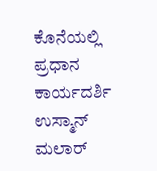ಕೊನೆಯಲ್ಲಿ ಪ್ರಧಾನ ಕಾರ್ಯದರ್ಶಿ ಉಸ್ಮಾನ್ ಮಲಾರ್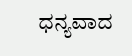ಧನ್ಯವಾದ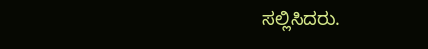ಸಲ್ಲಿಸಿದರು.